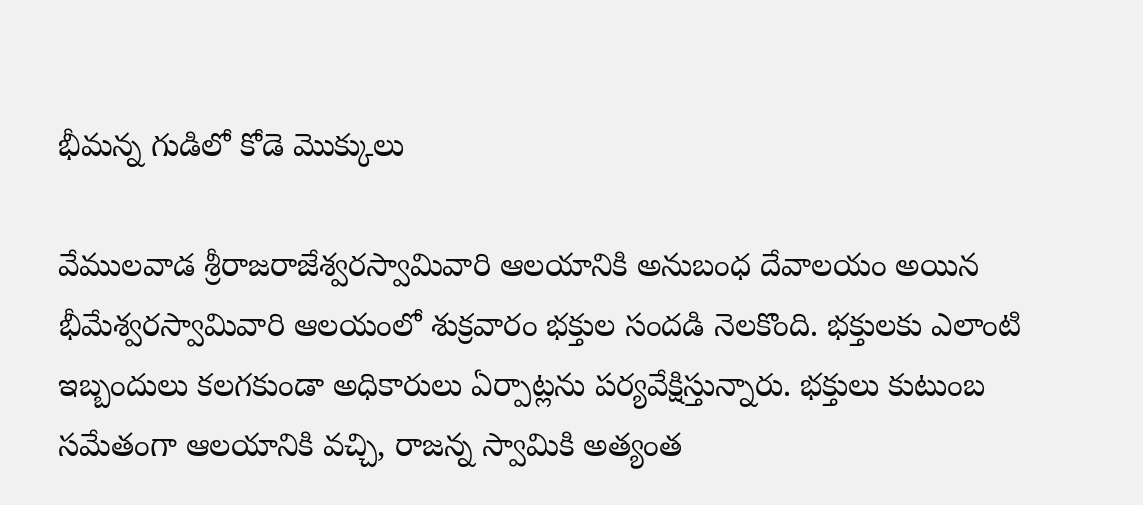భీమన్న గుడిలో కోడె మొక్కులు

వేములవాడ శ్రీరాజరాజేశ్వరస్వామివారి ఆలయానికి అనుబంధ దేవాలయం అయిన భీమేశ్వరస్వామివారి ఆలయంలో శుక్రవారం భక్తుల సందడి నెలకొంది. భక్తులకు ఎలాంటి ఇబ్బందులు కలగకుండా అధికారులు ఏర్పాట్లను పర్యవేక్షిస్తున్నారు. భక్తులు కుటుంబ సమేతంగా ఆలయానికి వచ్చి, రాజన్న స్వామికి అత్యంత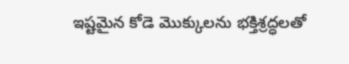ఇష్టమైన కోడె మొక్కులను భక్తిశ్రద్ధలతో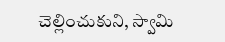చెల్లించుకుని, స్వామి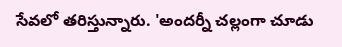సేవలో తరిస్తున్నారు. 'అందర్నీ చల్లంగా చూడు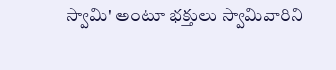స్వామి' అంటూ భక్తులు స్వామివారిని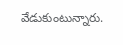వేడుకుంటున్నారు.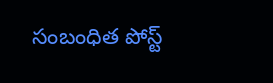సంబంధిత పోస్ట్